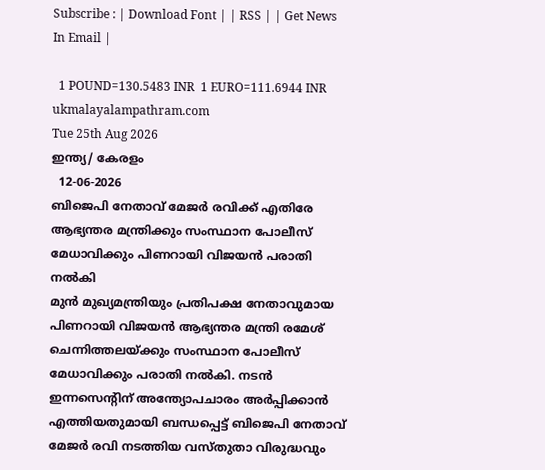Subscribe : | Download Font | | RSS | | Get News In Email |

  1 POUND=130.5483 INR  1 EURO=111.6944 INR
ukmalayalampathram.com
Tue 25th Aug 2026
ഇന്ത്യ/ കേരളം
  12-06-2026
ബിജെപി നേതാവ് മേജര്‍ രവിക്ക് എതിരേ ആഭ്യന്തര മന്ത്രിക്കും സംസ്ഥാന പോലീസ് മേധാവിക്കും പിണറായി വിജയന്‍ പരാതി നല്‍കി
മുന്‍ മുഖ്യമന്ത്രിയും പ്രതിപക്ഷ നേതാവുമായ പിണറായി വിജയന്‍ ആഭ്യന്തര മന്ത്രി രമേശ് ചെന്നിത്തലയ്ക്കും സംസ്ഥാന പോലീസ് മേധാവിക്കും പരാതി നല്‍കി. നടന്‍ ഇന്നസെന്റിന് അന്ത്യോപചാരം അര്‍പ്പിക്കാന്‍ എത്തിയതുമായി ബന്ധപ്പെട്ട് ബിജെപി നേതാവ് മേജര്‍ രവി നടത്തിയ വസ്തുതാ വിരുദ്ധവും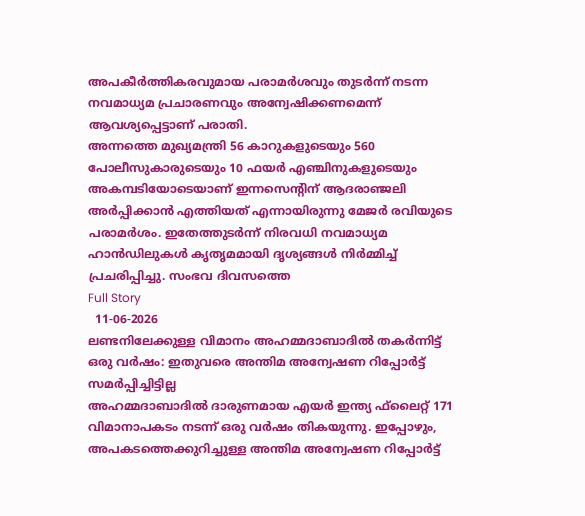അപകീര്‍ത്തികരവുമായ പരാമര്‍ശവും തുടര്‍ന്ന് നടന്ന നവമാധ്യമ പ്രചാരണവും അന്വേഷിക്കണമെന്ന് ആവശ്യപ്പെട്ടാണ് പരാതി.
അന്നത്തെ മുഖ്യമന്ത്രി 56 കാറുകളുടെയും 560 പോലീസുകാരുടെയും 10 ഫയര്‍ എഞ്ചിനുകളുടെയും അകമ്പടിയോടെയാണ് ഇന്നസെന്റിന് ആദരാഞ്ജലി അര്‍പ്പിക്കാന്‍ എത്തിയത് എന്നായിരുന്നു മേജര്‍ രവിയുടെ പരാമര്‍ശം. ഇതേത്തുടര്‍ന്ന് നിരവധി നവമാധ്യമ ഹാന്‍ഡിലുകള്‍ കൃതൃമമായി ദൃശ്യങ്ങള്‍ നിര്‍മ്മിച്ച് പ്രചരിപ്പിച്ചു. സംഭവ ദിവസത്തെ
Full Story
  11-06-2026
ലണ്ടനിലേക്കുള്ള വിമാനം അഹമ്മദാബാദില്‍ തകര്‍ന്നിട്ട് ഒരു വര്‍ഷം: ഇതുവരെ അന്തിമ അന്വേഷണ റിപ്പോര്‍ട്ട് സമര്‍പ്പിച്ചിട്ടില്ല
അഹമ്മദാബാദില്‍ ദാരുണമായ എയര്‍ ഇന്ത്യ ഫ്‌ലൈറ്റ് 171 വിമാനാപകടം നടന്ന് ഒരു വര്‍ഷം തികയുന്നു. ഇപ്പോഴും, അപകടത്തെക്കുറിച്ചുള്ള അന്തിമ അന്വേഷണ റിപ്പോര്‍ട്ട്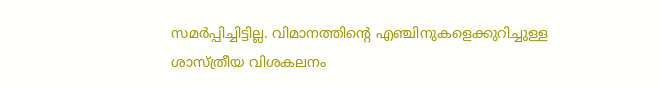സമര്‍പ്പിച്ചിട്ടില്ല. വിമാനത്തിന്റെ എഞ്ചിനുകളെക്കുറിച്ചുള്ള ശാസ്ത്രീയ വിശകലനം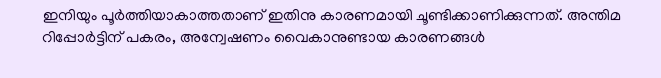ഇനിയും പൂര്‍ത്തിയാകാത്തതാണ് ഇതിനു കാരണമായി ചൂണ്ടിക്കാണിക്കുന്നത്. അന്തിമ റിപ്പോര്‍ട്ടിന് പകരം, അന്വേഷണം വൈകാനുണ്ടായ കാരണങ്ങള്‍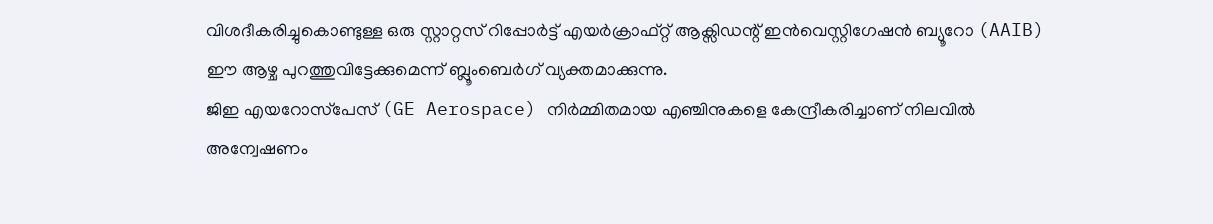വിശദീകരിച്ചുകൊണ്ടുള്ള ഒരു സ്റ്റാറ്റസ് റിപ്പോര്‍ട്ട് എയര്‍ക്രാഫ്റ്റ് ആക്സിഡന്റ് ഇന്‍വെസ്റ്റിഗേഷന്‍ ബ്യൂറോ (AAIB) ഈ ആഴ്ച പുറത്തുവിട്ടേക്കുമെന്ന് ബ്ലൂംബെര്‍ഗ് വ്യക്തമാക്കുന്നു.
ജിഇ എയറോസ്‌പേസ് (GE Aerospace) നിര്‍മ്മിതമായ എഞ്ചിനുകളെ കേന്ദ്രീകരിച്ചാണ് നിലവില്‍ അന്വേഷണം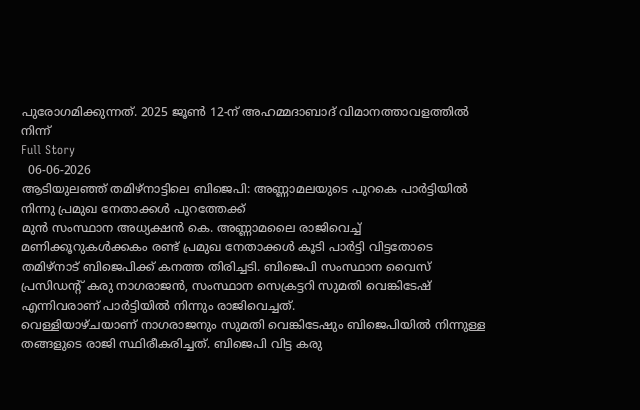പുരോഗമിക്കുന്നത്. 2025 ജൂണ്‍ 12-ന് അഹമ്മദാബാദ് വിമാനത്താവളത്തില്‍ നിന്ന്
Full Story
  06-06-2026
ആടിയുലഞ്ഞ് തമിഴ്‌നാട്ടിലെ ബിജെപി: അണ്ണാമലയുടെ പുറകെ പാര്‍ട്ടിയില്‍ നിന്നു പ്രമുഖ നേതാക്കള്‍ പുറത്തേക്ക്
മുന്‍ സംസ്ഥാന അധ്യക്ഷന്‍ കെ. അണ്ണാമലൈ രാജിവെച്ച് മണിക്കൂറുകള്‍ക്കകം രണ്ട് പ്രമുഖ നേതാക്കള്‍ കൂടി പാര്‍ട്ടി വിട്ടതോടെ തമിഴ്നാട് ബിജെപിക്ക് കനത്ത തിരിച്ചടി. ബിജെപി സംസ്ഥാന വൈസ് പ്രസിഡന്റ് കരു നാഗരാജന്‍, സംസ്ഥാന സെക്രട്ടറി സുമതി വെങ്കിടേഷ് എന്നിവരാണ് പാര്‍ട്ടിയില്‍ നിന്നും രാജിവെച്ചത്.
വെള്ളിയാഴ്ചയാണ് നാഗരാജനും സുമതി വെങ്കിടേഷും ബിജെപിയില്‍ നിന്നുള്ള തങ്ങളുടെ രാജി സ്ഥിരീകരിച്ചത്. ബിജെപി വിട്ട കരു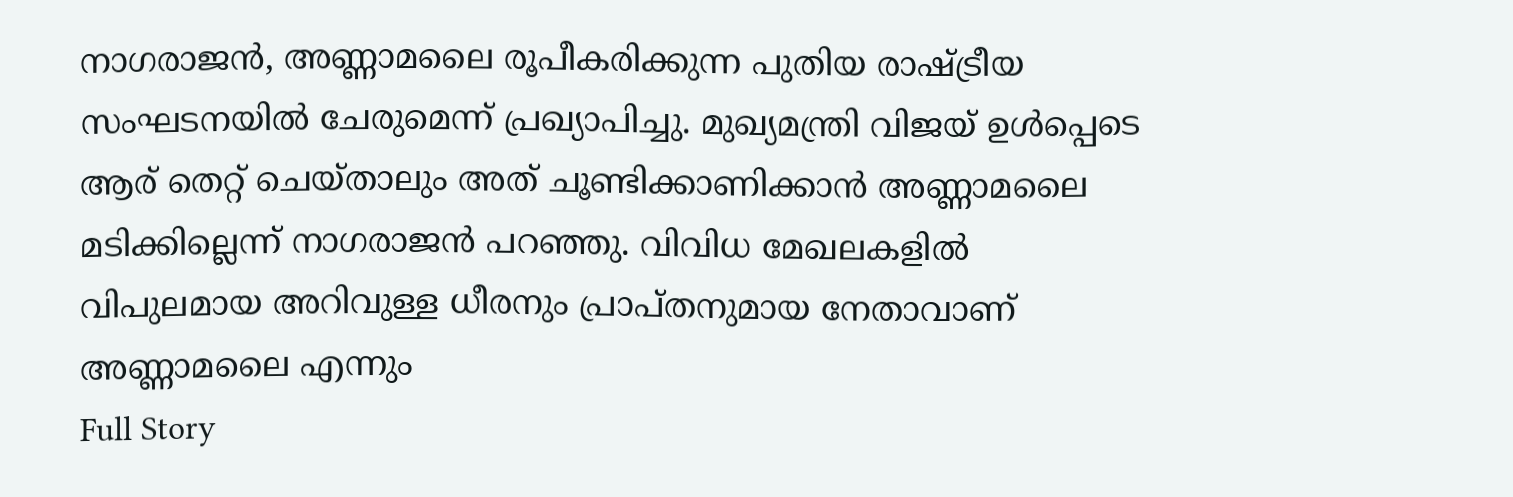നാഗരാജന്‍, അണ്ണാമലൈ രൂപീകരിക്കുന്ന പുതിയ രാഷ്ട്രീയ സംഘടനയില്‍ ചേരുമെന്ന് പ്രഖ്യാപിച്ചു. മുഖ്യമന്ത്രി വിജയ് ഉള്‍പ്പെടെ ആര് തെറ്റ് ചെയ്താലും അത് ചൂണ്ടിക്കാണിക്കാന്‍ അണ്ണാമലൈ മടിക്കില്ലെന്ന് നാഗരാജന്‍ പറഞ്ഞു. വിവിധ മേഖലകളില്‍ വിപുലമായ അറിവുള്ള ധീരനും പ്രാപ്തനുമായ നേതാവാണ് അണ്ണാമലൈ എന്നും
Full Story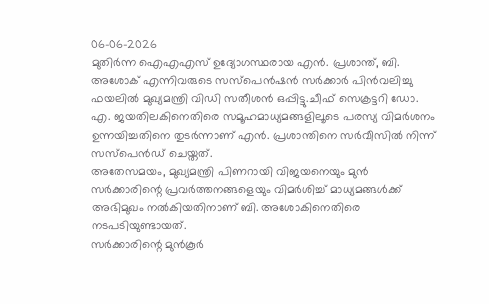06-06-2026
മുതിര്‍ന്ന ഐഎഎസ് ഉദ്യോഗസ്ഥരായ എന്‍. പ്രശാന്ത്, ബി. അശോക് എന്നിവരുടെ സസ്‌പെന്‍ഷന്‍ സര്‍ക്കാര്‍ പിന്‍വലിച്ചു
ഫയലില്‍ മുഖ്യമന്ത്രി വിഡി സതീശന്‍ ഒപ്പിട്ടു.ചീഫ് സെക്രട്ടറി ഡോ. എ. ജയതിലകിനെതിരെ സമൂഹമാധ്യമങ്ങളിലൂടെ പരസ്യ വിമര്‍ശനം ഉന്നയിച്ചതിനെ തുടര്‍ന്നാണ് എന്‍. പ്രശാന്തിനെ സര്‍വീസില്‍ നിന്ന് സസ്‌പെന്‍ഡ് ചെയ്തത്.
അതേസമയം, മുഖ്യമന്ത്രി പിണറായി വിജയനെയും മുന്‍ സര്‍ക്കാരിന്റെ പ്രവര്‍ത്തനങ്ങളെയും വിമര്‍ശിച്ച് മാധ്യമങ്ങള്‍ക്ക് അഭിമുഖം നല്‍കിയതിനാണ് ബി. അശോകിനെതിരെ നടപടിയുണ്ടായത്.
സര്‍ക്കാരിന്റെ മുന്‍കൂര്‍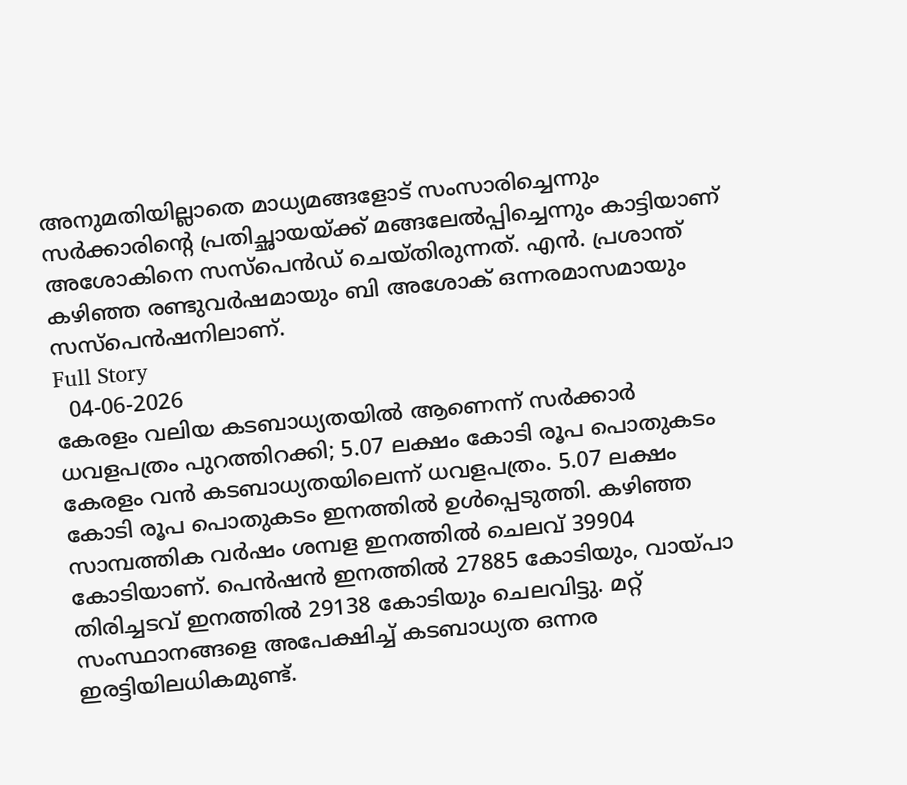അനുമതിയില്ലാതെ മാധ്യമങ്ങളോട് സംസാരിച്ചെന്നും സര്‍ക്കാരിന്റെ പ്രതിച്ഛായയ്ക്ക് മങ്ങലേല്‍പ്പിച്ചെന്നും കാട്ടിയാണ് അശോകിനെ സസ്‌പെന്‍ഡ് ചെയ്തിരുന്നത്. എന്‍. പ്രശാന്ത് കഴിഞ്ഞ രണ്ടുവര്‍ഷമായും ബി അശോക് ഒന്നരമാസമായും സസ്പെന്‍ഷനിലാണ്.
Full Story
  04-06-2026
കേരളം വലിയ കടബാധ്യതയില്‍ ആണെന്ന് സര്‍ക്കാര്‍ ധവളപത്രം പുറത്തിറക്കി; 5.07 ലക്ഷം കോടി രൂപ പൊതുകടം
കേരളം വന്‍ കടബാധ്യതയിലെന്ന് ധവളപത്രം. 5.07 ലക്ഷം കോടി രൂപ പൊതുകടം ഇനത്തില്‍ ഉള്‍പ്പെടുത്തി. കഴിഞ്ഞ സാമ്പത്തിക വര്‍ഷം ശമ്പള ഇനത്തില്‍ ചെലവ് 39904 കോടിയാണ്. പെന്‍ഷന്‍ ഇനത്തില്‍ 27885 കോടിയും, വായ്പാ തിരിച്ചടവ് ഇനത്തില്‍ 29138 കോടിയും ചെലവിട്ടു. മറ്റ് സംസ്ഥാനങ്ങളെ അപേക്ഷിച്ച് കടബാധ്യത ഒന്നര ഇരട്ടിയിലധികമുണ്ട്.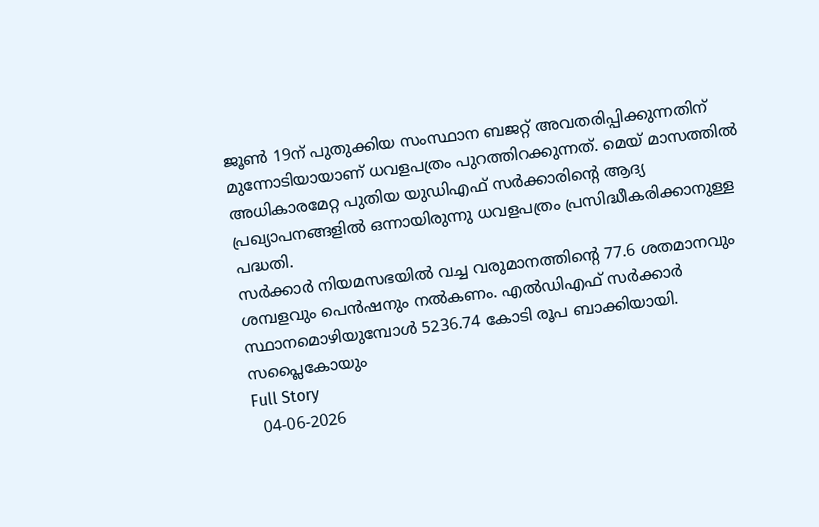ജൂണ്‍ 19ന് പുതുക്കിയ സംസ്ഥാന ബജറ്റ് അവതരിപ്പിക്കുന്നതിന് മുന്നോടിയായാണ് ധവളപത്രം പുറത്തിറക്കുന്നത്. മെയ് മാസത്തില്‍ അധികാരമേറ്റ പുതിയ യുഡിഎഫ് സര്‍ക്കാരിന്റെ ആദ്യ പ്രഖ്യാപനങ്ങളില്‍ ഒന്നായിരുന്നു ധവളപത്രം പ്രസിദ്ധീകരിക്കാനുള്ള പദ്ധതി.
സര്‍ക്കാര്‍ നിയമസഭയില്‍ വച്ച വരുമാനത്തിന്റെ 77.6 ശതമാനവും ശമ്പളവും പെന്‍ഷനും നല്‍കണം. എല്‍ഡിഎഫ് സര്‍ക്കാര്‍ സ്ഥാനമൊഴിയുമ്പോള്‍ 5236.74 കോടി രൂപ ബാക്കിയായി.
സപ്ലൈകോയും
Full Story
  04-06-2026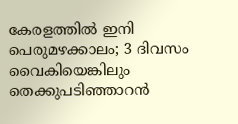കേരളത്തില്‍ ഇനി പെരുമഴക്കാലം; 3 ദിവസം വൈകിയെങ്കിലും തെക്കുപടിഞ്ഞാറന്‍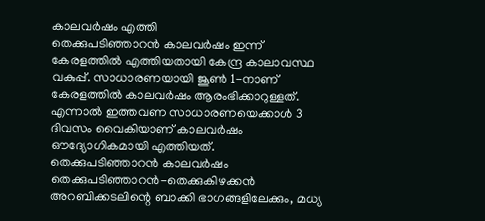കാലവര്‍ഷം എത്തി
തെക്കുപടിഞ്ഞാറന്‍ കാലവര്‍ഷം ഇന്ന് കേരളത്തില്‍ എത്തിയതായി കേന്ദ്ര കാലാവസ്ഥ വകുപ്പ്. സാധാരണയായി ജൂണ്‍ 1-നാണ് കേരളത്തില്‍ കാലവര്‍ഷം ആരംഭിക്കാറുള്ളത്. എന്നാല്‍ ഇത്തവണ സാധാരണയെക്കാള്‍ 3 ദിവസം വൈകിയാണ് കാലവര്‍ഷം ഔദ്യോഗികമായി എത്തിയത്.
തെക്കുപടിഞ്ഞാറന്‍ കാലവര്‍ഷം തെക്കുപടിഞ്ഞാറന്‍-തെക്കുകിഴക്കന്‍ അറബിക്കടലിന്റെ ബാക്കി ഭാഗങ്ങളിലേക്കും, മധ്യ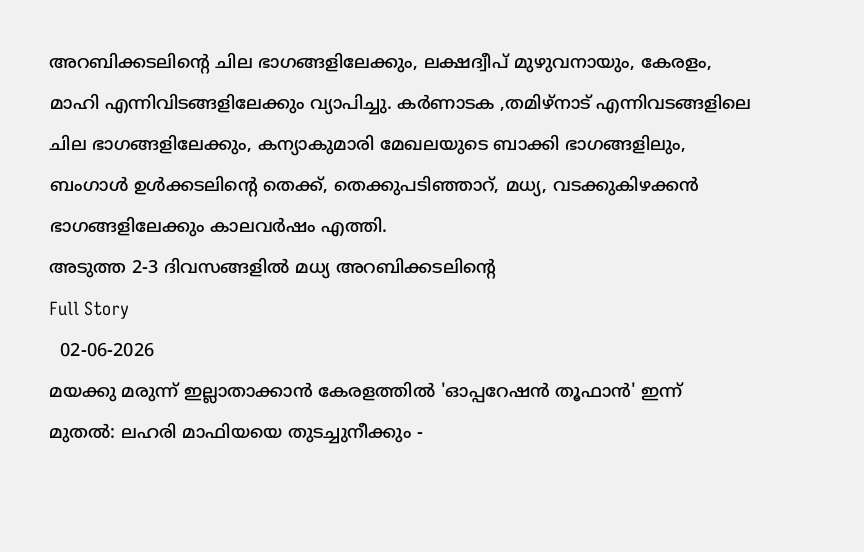അറബിക്കടലിന്റെ ചില ഭാഗങ്ങളിലേക്കും, ലക്ഷദ്വീപ് മുഴുവനായും, കേരളം, മാഹി എന്നിവിടങ്ങളിലേക്കും വ്യാപിച്ചു. കര്‍ണാടക ,തമിഴ്നാട് എന്നിവടങ്ങളിലെ ചില ഭാഗങ്ങളിലേക്കും, കന്യാകുമാരി മേഖലയുടെ ബാക്കി ഭാഗങ്ങളിലും, ബംഗാള്‍ ഉള്‍ക്കടലിന്റെ തെക്ക്, തെക്കുപടിഞ്ഞാറ്, മധ്യ, വടക്കുകിഴക്കന്‍ ഭാഗങ്ങളിലേക്കും കാലവര്‍ഷം എത്തി.
അടുത്ത 2-3 ദിവസങ്ങളില്‍ മധ്യ അറബിക്കടലിന്റെ
Full Story
  02-06-2026
മയക്കു മരുന്ന് ഇല്ലാതാക്കാന്‍ കേരളത്തില്‍ 'ഓപ്പറേഷന്‍ തൂഫാന്‍' ഇന്ന് മുതല്‍: ലഹരി മാഫിയയെ തുടച്ചുനീക്കും -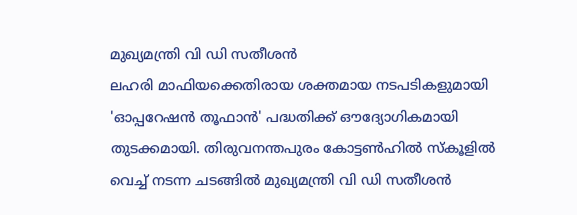മുഖ്യമന്ത്രി വി ഡി സതീശന്‍
ലഹരി മാഫിയക്കെതിരായ ശക്തമായ നടപടികളുമായി 'ഓപ്പറേഷന്‍ തൂഫാന്‍' പദ്ധതിക്ക് ഔദ്യോഗികമായി തുടക്കമായി. തിരുവനന്തപുരം കോട്ടണ്‍ഹില്‍ സ്‌കൂളില്‍ വെച്ച് നടന്ന ചടങ്ങില്‍ മുഖ്യമന്ത്രി വി ഡി സതീശന്‍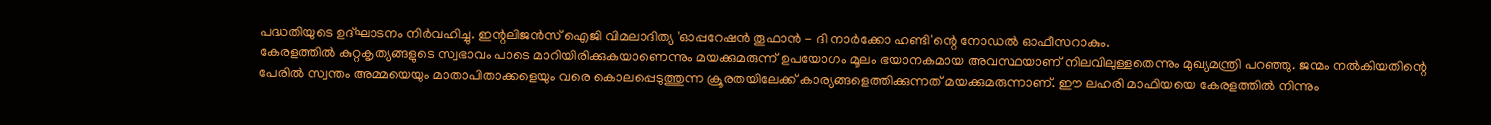പദ്ധതിയുടെ ഉദ്ഘാടനം നിര്‍വഹിച്ചു. ഇന്റലിജന്‍സ് ഐജി വിമലാദിത്യ 'ഓപ്പറേഷന്‍ തൂഫാന്‍ - ദി നാര്‍ക്കോ ഹണ്ടി'ന്റെ നോഡല്‍ ഓഫീസറാകും.
കേരളത്തില്‍ കുറ്റകൃത്യങ്ങളുടെ സ്വഭാവം പാടെ മാറിയിരിക്കുകയാണെന്നും മയക്കുമരുന്ന് ഉപയോഗം മൂലം ഭയാനകമായ അവസ്ഥയാണ് നിലവിലുള്ളതെന്നും മുഖ്യമന്ത്രി പറഞ്ഞു. ജന്മം നല്‍കിയതിന്റെ പേരില്‍ സ്വന്തം അമ്മയെയും മാതാപിതാക്കളെയും വരെ കൊലപ്പെടുത്തുന്ന ക്രൂരതയിലേക്ക് കാര്യങ്ങളെത്തിക്കുന്നത് മയക്കുമരുന്നാണ്. ഈ ലഹരി മാഫിയയെ കേരളത്തില്‍ നിന്നും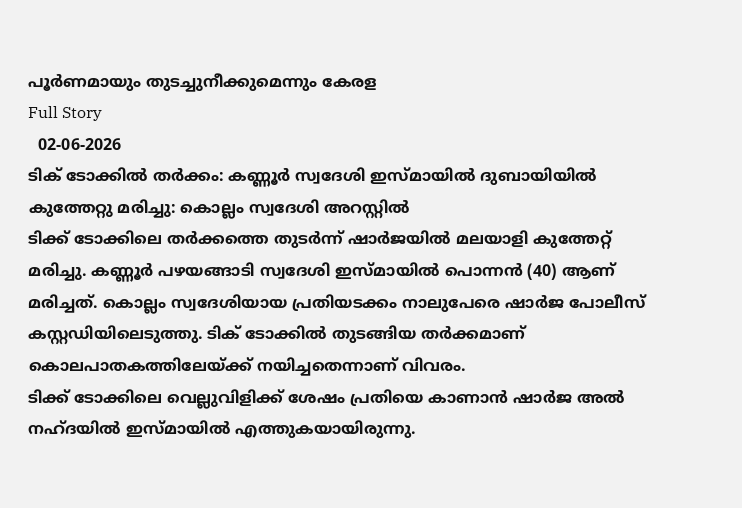പൂര്‍ണമായും തുടച്ചുനീക്കുമെന്നും കേരള
Full Story
  02-06-2026
ടിക് ടോക്കില്‍ തര്‍ക്കം: കണ്ണൂര്‍ സ്വദേശി ഇസ്മായില്‍ ദുബായിയില്‍ കുത്തേറ്റു മരിച്ചു: കൊല്ലം സ്വദേശി അറസ്റ്റില്‍
ടിക്ക് ടോക്കിലെ തര്‍ക്കത്തെ തുടര്‍ന്ന് ഷാര്‍ജയില്‍ മലയാളി കുത്തേറ്റ് മരിച്ചു. കണ്ണൂര്‍ പഴയങ്ങാടി സ്വദേശി ഇസ്മായില്‍ പൊന്നന്‍ (40) ആണ് മരിച്ചത്. കൊല്ലം സ്വദേശിയായ പ്രതിയടക്കം നാലുപേരെ ഷാര്‍ജ പോലീസ് കസ്റ്റഡിയിലെടുത്തു. ടിക് ടോക്കില്‍ തുടങ്ങിയ തര്‍ക്കമാണ് കൊലപാതകത്തിലേയ്ക്ക് നയിച്ചതെന്നാണ് വിവരം.
ടിക്ക് ടോക്കിലെ വെല്ലുവിളിക്ക് ശേഷം പ്രതിയെ കാണാന്‍ ഷാര്‍ജ അല്‍ നഹ്ദയില്‍ ഇസ്മായില്‍ എത്തുകയായിരുന്നു.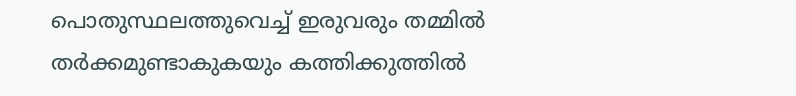പൊതുസ്ഥലത്തുവെച്ച് ഇരുവരും തമ്മില്‍ തര്‍ക്കമുണ്ടാകുകയും കത്തിക്കുത്തില്‍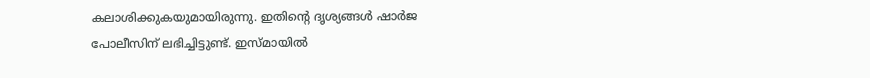കലാശിക്കുകയുമായിരുന്നു. ഇതിന്റെ ദൃശ്യങ്ങള്‍ ഷാര്‍ജ പോലീസിന് ലഭിച്ചിട്ടുണ്ട്. ഇസ്മായില്‍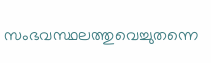സംഭവസ്ഥലത്തുവെച്ചുതന്നെ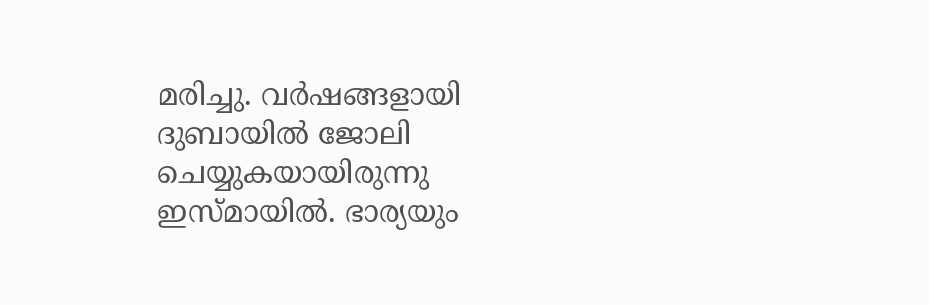മരിച്ചു. വര്‍ഷങ്ങളായി ദുബായില്‍ ജോലി ചെയ്യുകയായിരുന്നു ഇസ്മായില്‍. ഭാര്യയും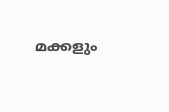മക്കളും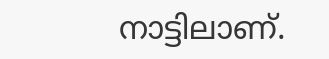നാട്ടിലാണ്.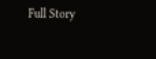Full Story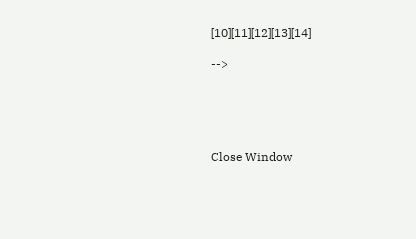[10][11][12][13][14]

-->





Close Window